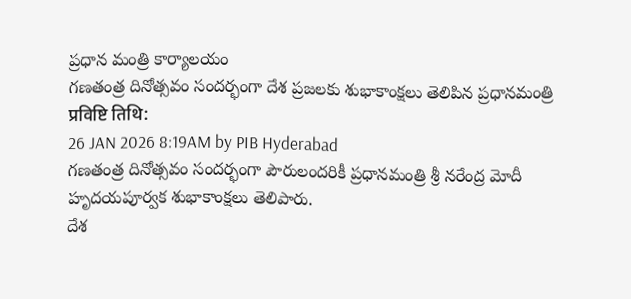ప్రధాన మంత్రి కార్యాలయం
గణతంత్ర దినోత్సవం సందర్భంగా దేశ ప్రజలకు శుభాకాంక్షలు తెలిపిన ప్రధానమంత్రి
प्रविष्टि तिथि:
26 JAN 2026 8:19AM by PIB Hyderabad
గణతంత్ర దినోత్సవం సందర్భంగా పౌరులందరికీ ప్రధానమంత్రి శ్రీ నరేంద్ర మోదీ హృదయపూర్వక శుభాకాంక్షలు తెలిపారు.
దేశ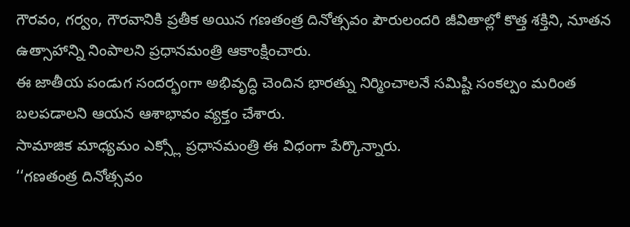గౌరవం, గర్వం, గౌరవానికి ప్రతీక అయిన గణతంత్ర దినోత్సవం పౌరులందరి జీవితాల్లో కొత్త శక్తిని, నూతన ఉత్సాహాన్ని నింపాలని ప్రధానమంత్రి ఆకాంక్షించారు.
ఈ జాతీయ పండుగ సందర్భంగా అభివృద్ధి చెందిన భారత్ను నిర్మించాలనే సమిష్టి సంకల్పం మరింత బలపడాలని ఆయన ఆశాభావం వ్యక్తం చేశారు.
సామాజిక మాధ్యమం ఎక్స్లో ప్రధానమంత్రి ఈ విధంగా పేర్కొన్నారు.
‘‘గణతంత్ర దినోత్సవం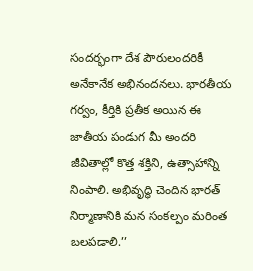సందర్భంగా దేశ పౌరులందరికీ అనేకానేక అభినందనలు. భారతీయ గర్వం, కీర్తికి ప్రతీక అయిన ఈ జాతీయ పండుగ మీ అందరి జీవితాల్లో కొత్త శక్తిని, ఉత్సాహాన్ని నింపాలి. అభివృద్ధి చెందిన భారత్ నిర్మాణానికి మన సంకల్పం మరింత బలపడాలి.’’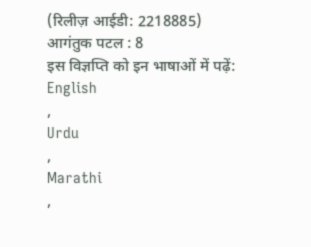(रिलीज़ आईडी: 2218885)
आगंतुक पटल : 8
इस विज्ञप्ति को इन भाषाओं में पढ़ें:
English
,
Urdu
,
Marathi
,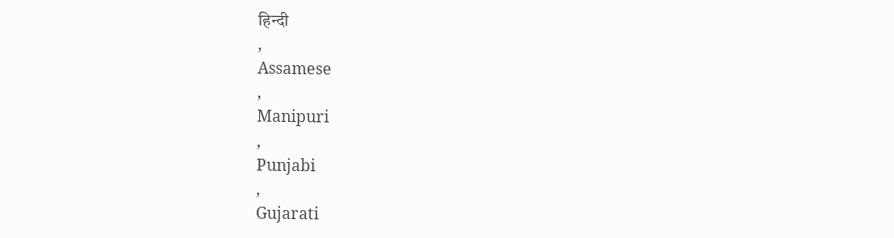हिन्दी
,
Assamese
,
Manipuri
,
Punjabi
,
Gujarati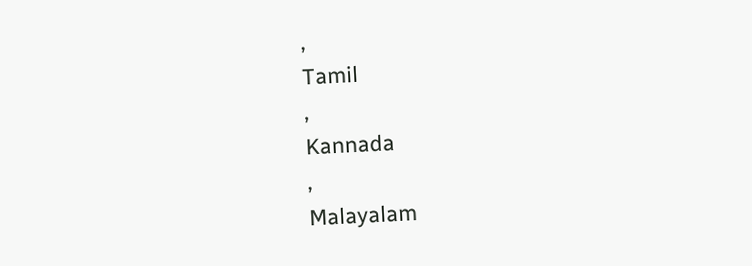,
Tamil
,
Kannada
,
Malayalam